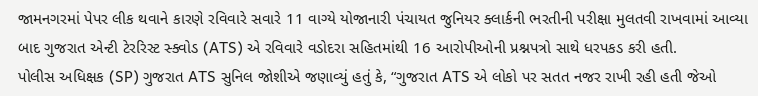જામનગરમાં પેપર લીક થવાને કારણે રવિવારે સવારે 11 વાગ્યે યોજાનારી પંચાયત જુનિયર ક્લાર્કની ભરતીની પરીક્ષા મુલતવી રાખવામાં આવ્યા બાદ ગુજરાત એન્ટી ટેરરિસ્ટ સ્ક્વોડ (ATS) એ રવિવારે વડોદરા સહિતમાંથી 16 આરોપીઓની પ્રશ્નપત્રો સાથે ધરપકડ કરી હતી.
પોલીસ અધિક્ષક (SP) ગુજરાત ATS સુનિલ જોશીએ જણાવ્યું હતું કે, “ગુજરાત ATS એ લોકો પર સતત નજર રાખી રહી હતી જેઓ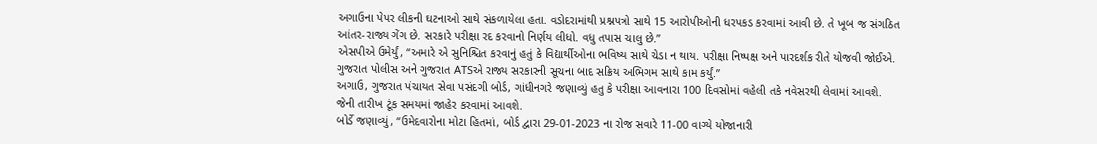અગાઉના પેપર લીકની ઘટનાઓ સાથે સંકળાયેલા હતા. વડોદરામાંથી પ્રશ્નપત્રો સાથે 15 આરોપીઓની ધરપકડ કરવામાં આવી છે. તે ખૂબ જ સંગઠિત આંતર-રાજ્ય ગેંગ છે. સરકારે પરીક્ષા રદ કરવાનો નિર્ણય લીધો. વધુ તપાસ ચાલુ છે.”
એસપીએ ઉમેર્યું, “અમારે એ સુનિશ્ચિત કરવાનું હતું કે વિદ્યાર્થીઓના ભવિષ્ય સાથે ચેડા ન થાય. પરીક્ષા નિષ્પક્ષ અને પારદર્શક રીતે યોજવી જોઈએ. ગુજરાત પોલીસ અને ગુજરાત ATSએ રાજ્ય સરકારની સૂચના બાદ સક્રિય અભિગમ સાથે કામ કર્યું.”
અગાઉ, ગુજરાત પંચાયત સેવા પસંદગી બોર્ડ, ગાંધીનગરે જણાવ્યું હતુ કે પરીક્ષા આવનારા 100 દિવસોમાં વહેલી તકે નવેસરથી લેવામાં આવશે. જેની તારીખ ટૂંક સમયમાં જાહેર કરવામાં આવશે.
બોર્ડે જણાવ્યું, “ઉમેદવારોના મોટા હિતમાં, બોર્ડ દ્વારા 29-01-2023 ના રોજ સવારે 11-00 વાગ્યે યોજાનારી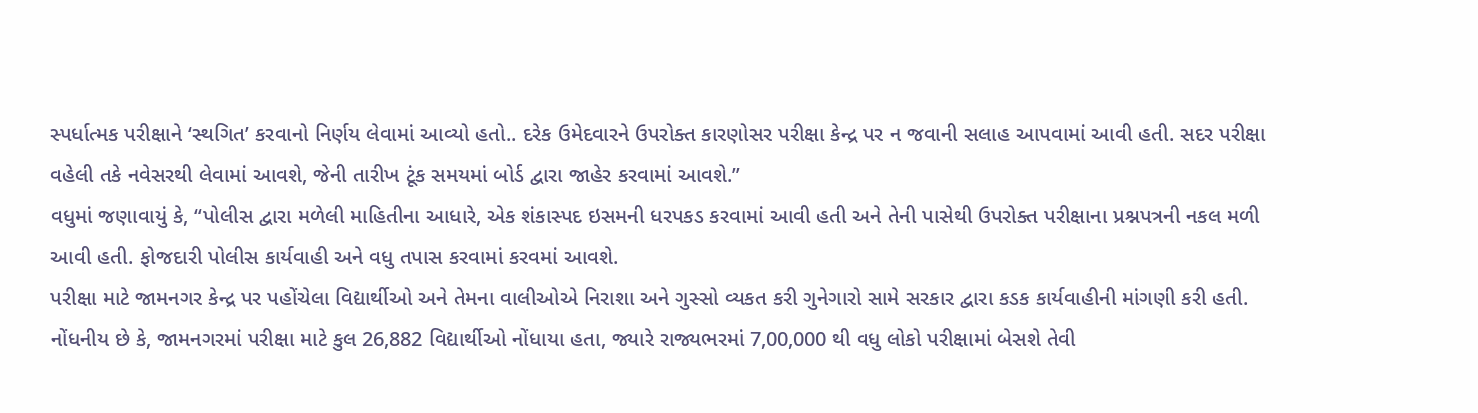સ્પર્ધાત્મક પરીક્ષાને ‘સ્થગિત’ કરવાનો નિર્ણય લેવામાં આવ્યો હતો.. દરેક ઉમેદવારને ઉપરોક્ત કારણોસર પરીક્ષા કેન્દ્ર પર ન જવાની સલાહ આપવામાં આવી હતી. સદર પરીક્ષા વહેલી તકે નવેસરથી લેવામાં આવશે, જેની તારીખ ટૂંક સમયમાં બોર્ડ દ્વારા જાહેર કરવામાં આવશે.”
વધુમાં જણાવાયું કે, “પોલીસ દ્વારા મળેલી માહિતીના આધારે, એક શંકાસ્પદ ઇસમની ધરપકડ કરવામાં આવી હતી અને તેની પાસેથી ઉપરોક્ત પરીક્ષાના પ્રશ્નપત્રની નકલ મળી આવી હતી. ફોજદારી પોલીસ કાર્યવાહી અને વધુ તપાસ કરવામાં કરવમાં આવશે.
પરીક્ષા માટે જામનગર કેન્દ્ર પર પહોંચેલા વિદ્યાર્થીઓ અને તેમના વાલીઓએ નિરાશા અને ગુસ્સો વ્યકત કરી ગુનેગારો સામે સરકાર દ્વારા કડક કાર્યવાહીની માંગણી કરી હતી.
નોંધનીય છે કે, જામનગરમાં પરીક્ષા માટે કુલ 26,882 વિદ્યાર્થીઓ નોંધાયા હતા, જ્યારે રાજ્યભરમાં 7,00,000 થી વધુ લોકો પરીક્ષામાં બેસશે તેવી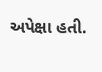અપેક્ષા હતી.